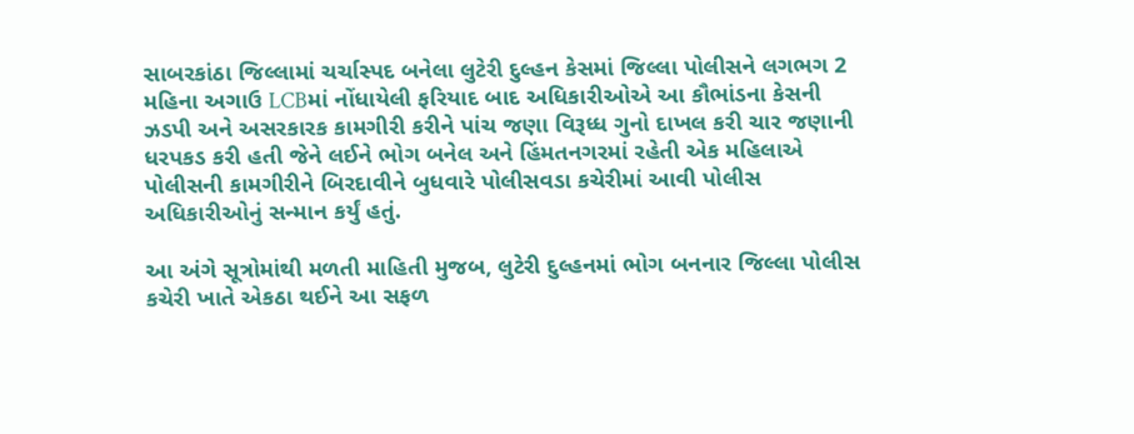સાબરકાંઠા જિલ્લામાં ચર્ચાસ્પદ બનેલા લુટેરી દુલ્હન કેસમાં જિલ્લા પોલીસને લગભગ 2 મહિના અગાઉ LCBમાં નોંધાયેલી ફરિયાદ બાદ અધિકારીઓએ આ કૌભાંડના કેસની ઝડપી અને અસરકારક કામગીરી કરીને પાંચ જણા વિરૂધ્ધ ગુનો દાખલ કરી ચાર જણાની ધરપકડ કરી હતી જેને લઈને ભોગ બનેલ અને હિંમતનગરમાં રહેતી એક મહિલાએ પોલીસની કામગીરીને બિરદાવીને બુધવારે પોલીસવડા કચેરીમાં આવી પોલીસ અધિકારીઓનું સન્માન કર્યું હતું.

આ અંગે સૂત્રોમાંથી મળતી માહિતી મુજબ, લુટેરી દુલ્હનમાં ભોગ બનનાર જિલ્લા પોલીસ કચેરી ખાતે એકઠા થઈને આ સફળ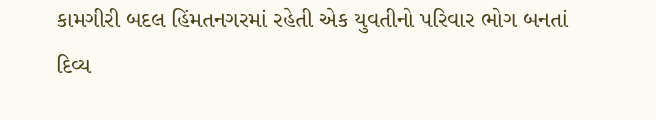કામગીરી બદલ હિંમતનગરમાં રહેતી એક યુવતીનો પરિવાર ભોગ બનતાં દિવ્ય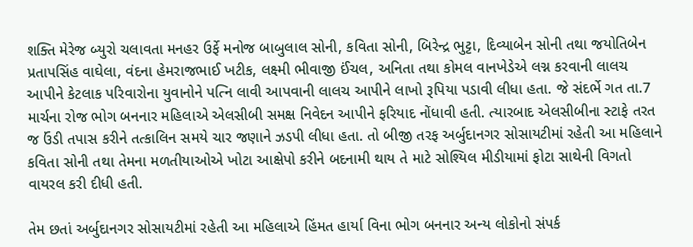શક્તિ મેરેજ બ્યુરો ચલાવતા મનહર ઉર્ફે મનોજ બાબુલાલ સોની, કવિતા સોની, બિરેન્દ્ર ભુટ્ટા, દિવ્યાબેન સોની તથા જયોતિબેન પ્રતાપસિંહ વાઘેલા, વંદના હેમરાજભાઈ ખટીક, લક્ષ્મી ભીવાજી ઈંચલ, અનિતા તથા કોમલ વાનખેડેએ લગ્ન કરવાની લાલચ આપીને કેટલાક પરિવારોના યુવાનોને પત્નિ લાવી આપવાની લાલચ આપીને લાખો રૂપિયા પડાવી લીધા હતા. જે સંદર્ભે ગત તા.7 માર્ચના રોજ ભોગ બનનાર મહિલાએ એલસીબી સમક્ષ નિવેદન આપીને ફરિયાદ નોંધાવી હતી. ત્યારબાદ એલસીબીના સ્ટાફે તરત જ ઉંડી તપાસ કરીને તત્કાલિન સમયે ચાર જણાને ઝડપી લીધા હતા. તો બીજી તરફ અર્બુદાનગર સોસાયટીમાં રહેતી આ મહિલાને કવિતા સોની તથા તેમના મળતીયાઓએ ખોટા આક્ષેપો કરીને બદનામી થાય તે માટે સોશ્યિલ મીડીયામાં ફોટા સાથેની વિગતો વાયરલ કરી દીધી હતી.

તેમ છતાં અર્બુદાનગર સોસાયટીમાં રહેતી આ મહિલાએ હિંમત હાર્યા વિના ભોગ બનનાર અન્ય લોકોનો સંપર્ક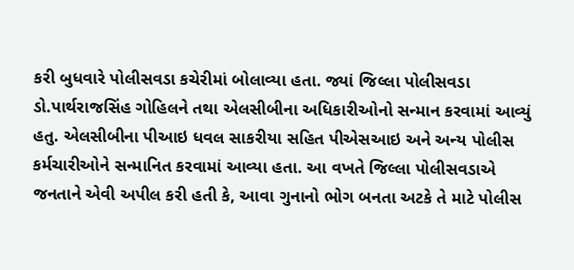કરી બુધવારે પોલીસવડા કચેરીમાં બોલાવ્યા હતા. જ્યાં જિલ્લા પોલીસવડા ડો.પાર્થરાજસિંહ ગોહિલને તથા એલસીબીના અધિકારીઓનો સન્માન કરવામાં આવ્યું હતુ. એલસીબીના પીઆઇ ધવલ સાકરીયા સહિત પીએસઆઇ અને અન્ય પોલીસ કર્મચારીઓને સન્માનિત કરવામાં આવ્યા હતા. આ વખતે જિલ્લા પોલીસવડાએ જનતાને એવી અપીલ કરી હતી કે, આવા ગુનાનો ભોગ બનતા અટકે તે માટે પોલીસ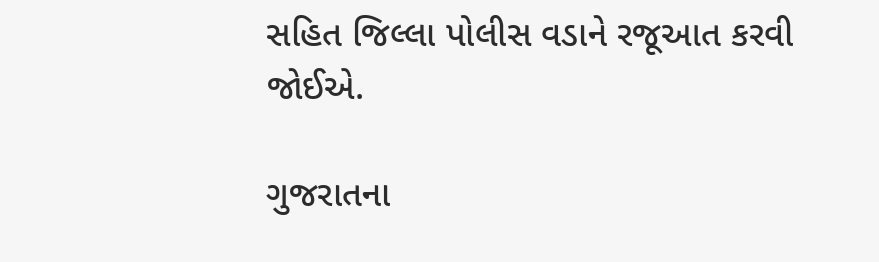સહિત જિલ્લા પોલીસ વડાને રજૂઆત કરવી જોઈએ.

ગુજરાતના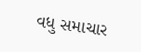વધુ સમાચાર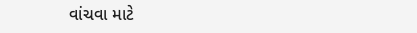વાંચવા માટે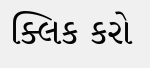ક્લિક કરો